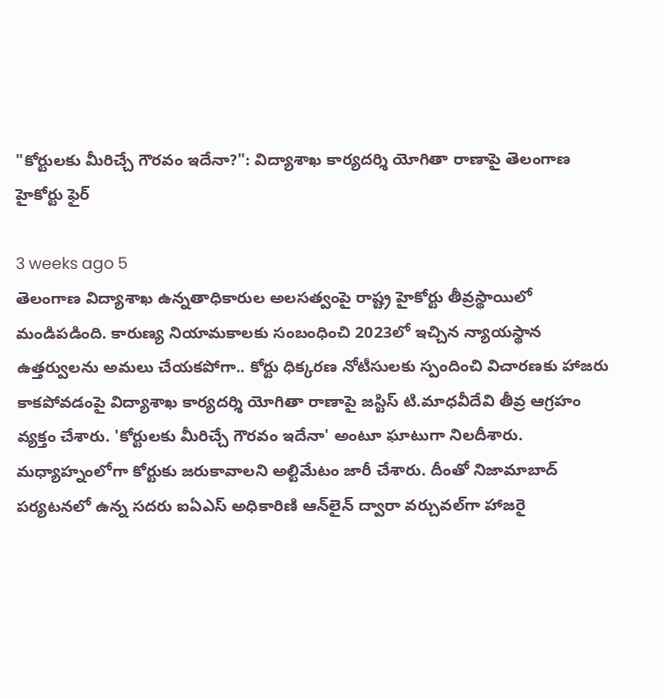"కోర్టులకు మీరిచ్చే గౌరవం ఇదేనా?": విద్యాశాఖ కార్యదర్శి యోగితా రాణాపై తెలంగాణ హైకోర్టు ఫైర్

3 weeks ago 5
తెలంగాణ విద్యాశాఖ ఉన్నతాధికారుల అలసత్వంపై రాష్ట్ర హైకోర్టు తీవ్రస్థాయిలో మండిపడింది. కారుణ్య నియామకాలకు సంబంధించి 2023లో ఇచ్చిన న్యాయస్థాన ఉత్తర్వులను అమలు చేయకపోగా.. కోర్టు ధిక్కరణ నోటీసులకు స్పందించి విచారణకు హాజరు కాకపోవడంపై విద్యాశాఖ కార్యదర్శి యోగితా రాణాపై జస్టిస్ టి.మాధవీదేవి తీవ్ర ఆగ్రహం వ్యక్తం చేశారు. 'కోర్టులకు మీరిచ్చే గౌరవం ఇదేనా' అంటూ ఘాటుగా నిలదీశారు. మధ్యాహ్నంలోగా కోర్టుకు జరుకావాలని అల్టిమేటం జారీ చేశారు. దీంతో నిజామాబాద్‌ పర్యటనలో ఉన్న సదరు ఐఏఎస్ అధికారిణి ఆన్‌లైన్‌ ద్వారా వర్చువల్‌గా హాజరై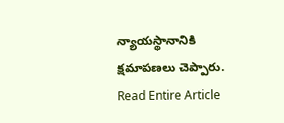న్యాయస్థానానికి క్షమాపణలు చెప్పారు.
Read Entire Article